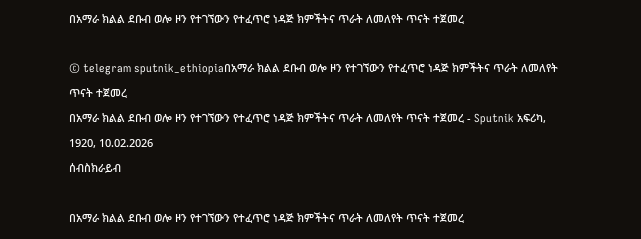በአማራ ክልል ደቡብ ወሎ ዞን የተገኘውን የተፈጥሮ ነዳጅ ክምችትና ጥራት ለመለየት ጥናት ተጀመረ

© telegram sputnik_ethiopiaበአማራ ክልል ደቡብ ወሎ ዞን የተገኘውን የተፈጥሮ ነዳጅ ክምችትና ጥራት ለመለየት ጥናት ተጀመረ
በአማራ ክልል ደቡብ ወሎ ዞን የተገኘውን የተፈጥሮ ነዳጅ ክምችትና ጥራት ለመለየት ጥናት ተጀመረ - Sputnik አፍሪካ, 1920, 10.02.2026
ሰብስክራይብ

በአማራ ክልል ደቡብ ወሎ ዞን የተገኘውን የተፈጥሮ ነዳጅ ክምችትና ጥራት ለመለየት ጥናት ተጀመረ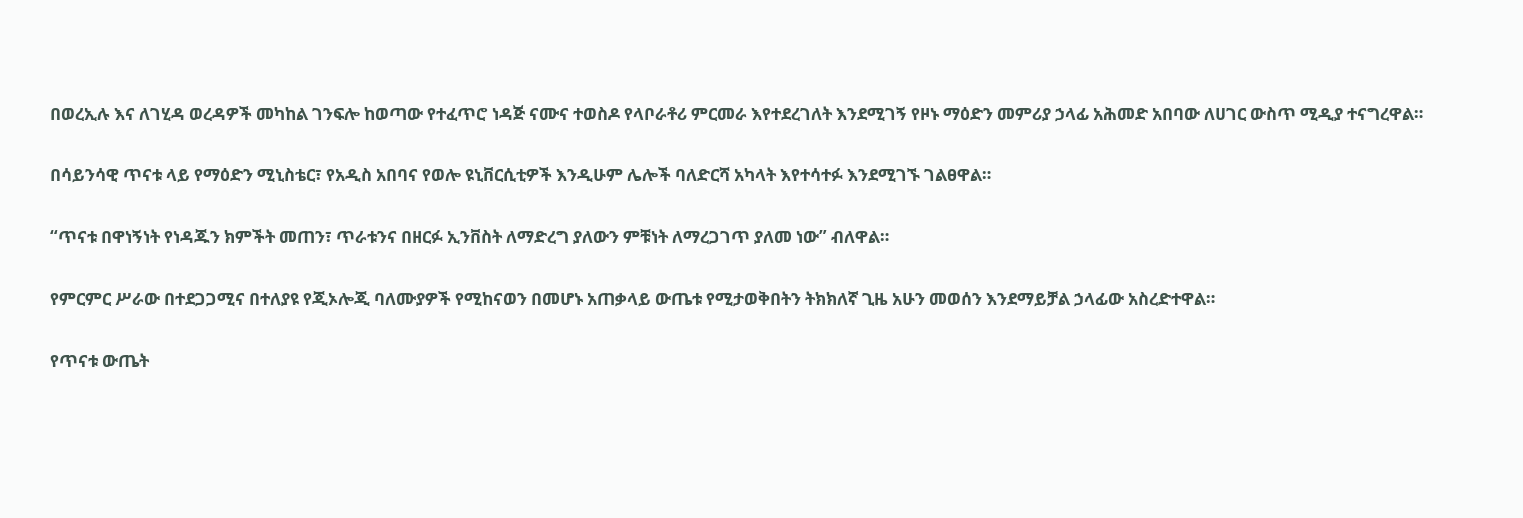በወረኢሉ እና ለገሂዳ ወረዳዎች መካከል ገንፍሎ ከወጣው የተፈጥሮ ነዳጅ ናሙና ተወስዶ የላቦራቶሪ ምርመራ እየተደረገለት እንደሚገኝ የዞኑ ማዕድን መምሪያ ኃላፊ አሕመድ አበባው ለሀገር ውስጥ ሚዲያ ተናግረዋል።

በሳይንሳዊ ጥናቱ ላይ የማዕድን ሚኒስቴር፣ የአዲስ አበባና የወሎ ዩኒቨርሲቲዎች እንዲሁም ሌሎች ባለድርሻ አካላት እየተሳተፉ እንደሚገኙ ገልፀዋል።

“ጥናቱ በዋነኝነት የነዳጁን ክምችት መጠን፣ ጥራቱንና በዘርፉ ኢንቨስት ለማድረግ ያለውን ምቹነት ለማረጋገጥ ያለመ ነው” ብለዋል።

የምርምር ሥራው በተደጋጋሚና በተለያዩ የጂኦሎጂ ባለሙያዎች የሚከናወን በመሆኑ አጠቃላይ ውጤቱ የሚታወቅበትን ትክክለኛ ጊዜ አሁን መወሰን እንደማይቻል ኃላፊው አስረድተዋል።

የጥናቱ ውጤት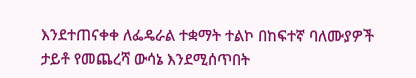እንደተጠናቀቀ ለፌዴራል ተቋማት ተልኮ በከፍተኛ ባለሙያዎች ታይቶ የመጨረሻ ውሳኔ እንደሚሰጥበት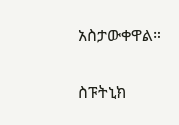አስታውቀዋል።

ስፑትኒክ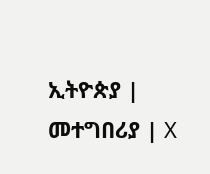ኢትዮጵያ | መተግበሪያ | X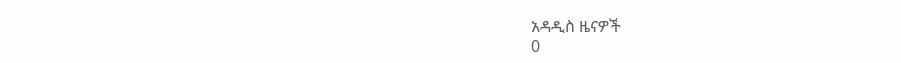አዳዲስ ዜናዎች
0